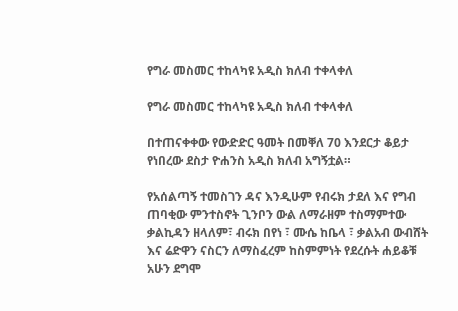የግራ መስመር ተከላካዩ አዲስ ክለብ ተቀላቀለ

የግራ መስመር ተከላካዩ አዲስ ክለብ ተቀላቀለ

በተጠናቀቀው የውድድር ዓመት በመቐለ 70 እንደርታ ቆይታ የነበረው ደስታ ዮሐንስ አዲስ ክለብ አግኝቷል።

የአሰልጣኝ ተመስገን ዳና እንዲሁም የብሩክ ታደለ እና የግብ ጠባቂው ምንተስኖት ጊንቦን ውል ለማራዘም ተስማምተው ቃልኪዳን ዘላለም፣ ብሩክ በየነ ፣ ሙሴ ከቤላ ፣ ቃልአብ ውብሸት እና ሬድዋን ናስርን ለማስፈረም ከስምምነት የደረሱት ሐይቆቹ አሁን ደግሞ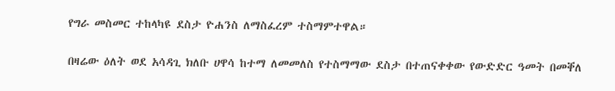የግራ መስመር ተከላካዩ ደስታ ዮሐንስ ለማስፈረም ተስማምተዋል።

በዛሬው ዕለት ወደ አሳዳጊ ክለቡ ሀዋሳ ከተማ ለመመለስ የተስማማው ደስታ በተጠናቀቀው የውድድር ዓመት በመቐለ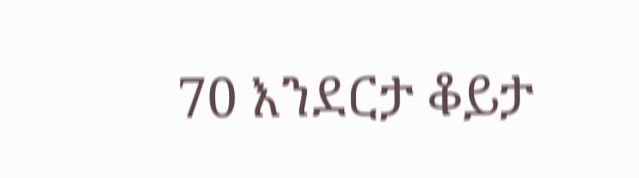70 እንደርታ ቆይታ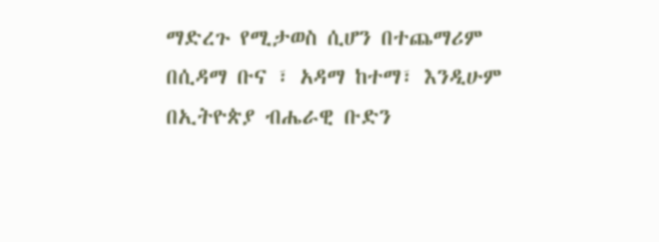ማድረጉ የሚታወስ ሲሆን በተጨማሪም በሲዳማ ቡና ፣ አዳማ ከተማ፣ እንዲሁም በኢትዮጵያ ብሔራዊ ቡድን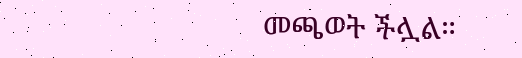መጫወት ችሏል።